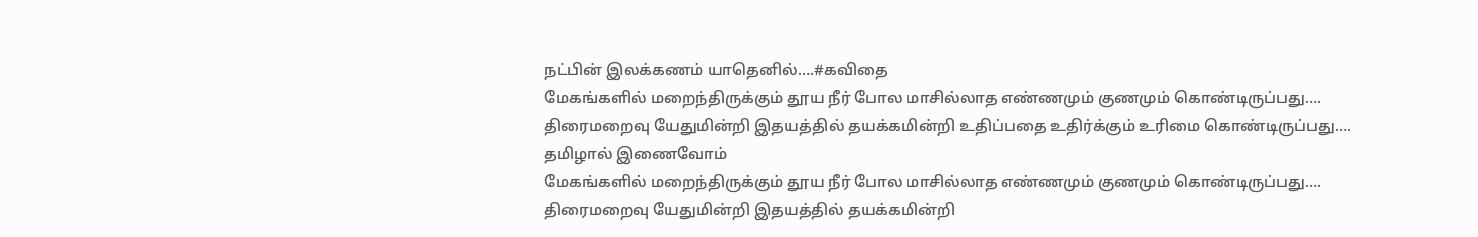நட்பின் இலக்கணம் யாதெனில்….#கவிதை
மேகங்களில் மறைந்திருக்கும் தூய நீர் போல மாசில்லாத எண்ணமும் குணமும் கொண்டிருப்பது…. திரைமறைவு யேதுமின்றி இதயத்தில் தயக்கமின்றி உதிப்பதை உதிர்க்கும் உரிமை கொண்டிருப்பது….
தமிழால் இணைவோம்
மேகங்களில் மறைந்திருக்கும் தூய நீர் போல மாசில்லாத எண்ணமும் குணமும் கொண்டிருப்பது…. திரைமறைவு யேதுமின்றி இதயத்தில் தயக்கமின்றி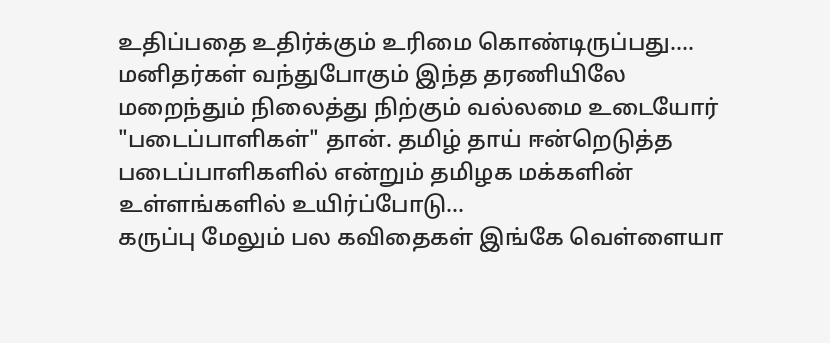உதிப்பதை உதிர்க்கும் உரிமை கொண்டிருப்பது….
மனிதர்கள் வந்துபோகும் இந்த தரணியிலே மறைந்தும் நிலைத்து நிற்கும் வல்லமை உடையோர் "படைப்பாளிகள்" தான். தமிழ் தாய் ஈன்றெடுத்த படைப்பாளிகளில் என்றும் தமிழக மக்களின் உள்ளங்களில் உயிர்ப்போடு…
கருப்பு மேலும் பல கவிதைகள் இங்கே வெள்ளையா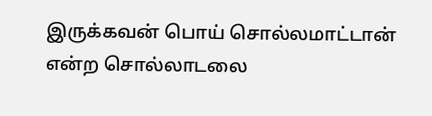இருக்கவன் பொய் சொல்லமாட்டான் என்ற சொல்லாடலை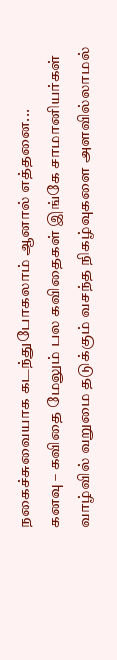நகைச்சுவையாக கடந்துபோகலாம் ஆனால் எத்தனை...
கனவு – கவிதை மேலும் பல கவிதைகள் இங்கே சாமானியர்கள் வாழ்வில் வறுமை தடுக்கும் வசந்த நிகழ்வுகளை அளவில்லாமல்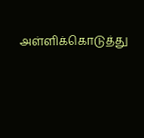அள்ளிக்கொடுத்து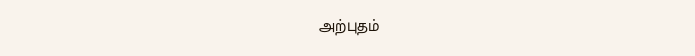அற்புதம்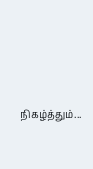நிகழ்த்தும்...